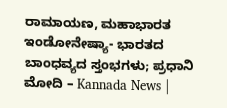ರಾಮಾಯಣ, ಮಹಾಭಾರತ ಇಂಡೋನೇಷ್ಯಾ- ಭಾರತದ ಬಾಂಧವ್ಯದ ಸ್ತಂಭಗಳು; ಪ್ರಧಾನಿ ಮೋದಿ – Kannada News |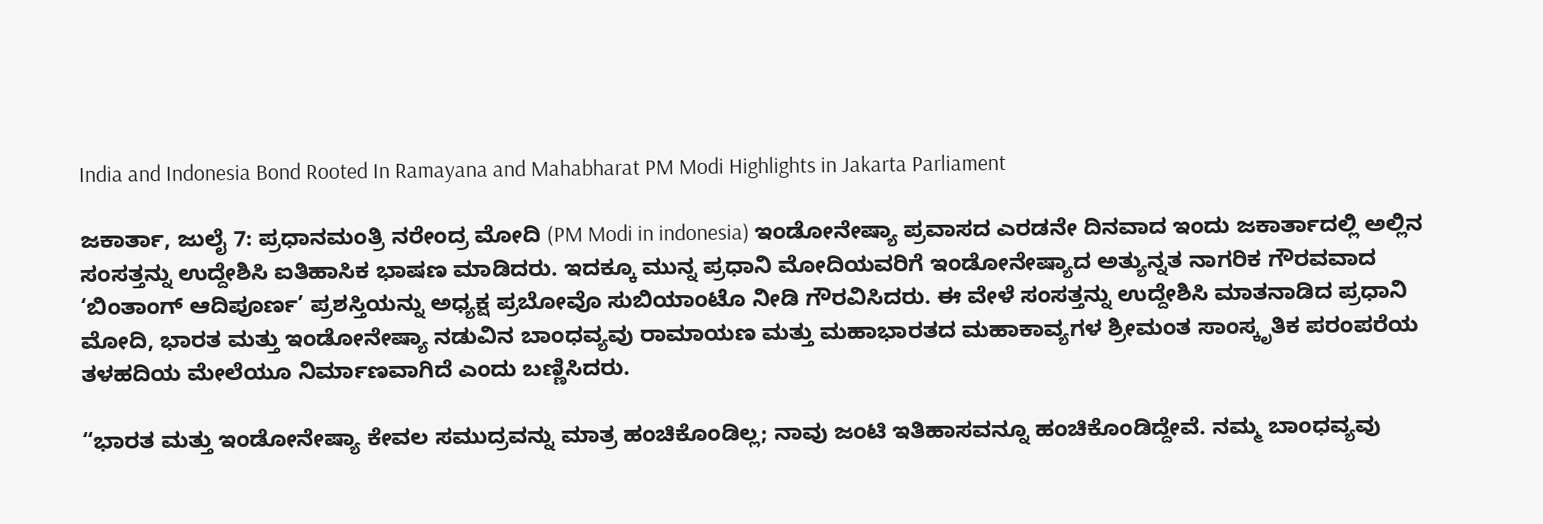India and Indonesia Bond Rooted In Ramayana and Mahabharat PM Modi Highlights in Jakarta Parliament

ಜಕಾರ್ತಾ, ಜುಲೈ 7: ಪ್ರಧಾನಮಂತ್ರಿ ನರೇಂದ್ರ ಮೋದಿ (PM Modi in indonesia) ಇಂಡೋನೇಷ್ಯಾ ಪ್ರವಾಸದ ಎರಡನೇ ದಿನವಾದ ಇಂದು ಜಕಾರ್ತಾದಲ್ಲಿ ಅಲ್ಲಿನ ಸಂಸತ್ತನ್ನು ಉದ್ದೇಶಿಸಿ ಐತಿಹಾಸಿಕ ಭಾಷಣ ಮಾಡಿದರು. ಇದಕ್ಕೂ ಮುನ್ನ ಪ್ರಧಾನಿ ಮೋದಿಯವರಿಗೆ ಇಂಡೋನೇಷ್ಯಾದ ಅತ್ಯುನ್ನತ ನಾಗರಿಕ ಗೌರವವಾದ ‘ಬಿಂತಾಂಗ್ ಆದಿಪೂರ್ಣ’ ಪ್ರಶಸ್ತಿಯನ್ನು ಅಧ್ಯಕ್ಷ ಪ್ರಬೋವೊ ಸುಬಿಯಾಂಟೊ ನೀಡಿ ಗೌರವಿಸಿದರು. ಈ ವೇಳೆ ಸಂಸತ್ತನ್ನು ಉದ್ದೇಶಿಸಿ ಮಾತನಾಡಿದ ಪ್ರಧಾನಿ ಮೋದಿ, ಭಾರತ ಮತ್ತು ಇಂಡೋನೇಷ್ಯಾ ನಡುವಿನ ಬಾಂಧವ್ಯವು ರಾಮಾಯಣ ಮತ್ತು ಮಹಾಭಾರತದ ಮಹಾಕಾವ್ಯಗಳ ಶ್ರೀಮಂತ ಸಾಂಸ್ಕೃತಿಕ ಪರಂಪರೆಯ ತಳಹದಿಯ ಮೇಲೆಯೂ ನಿರ್ಮಾಣವಾಗಿದೆ ಎಂದು ಬಣ್ಣಿಸಿದರು.

“ಭಾರತ ಮತ್ತು ಇಂಡೋನೇಷ್ಯಾ ಕೇವಲ ಸಮುದ್ರವನ್ನು ಮಾತ್ರ ಹಂಚಿಕೊಂಡಿಲ್ಲ; ನಾವು ಜಂಟಿ ಇತಿಹಾಸವನ್ನೂ ಹಂಚಿಕೊಂಡಿದ್ದೇವೆ. ನಮ್ಮ ಬಾಂಧವ್ಯವು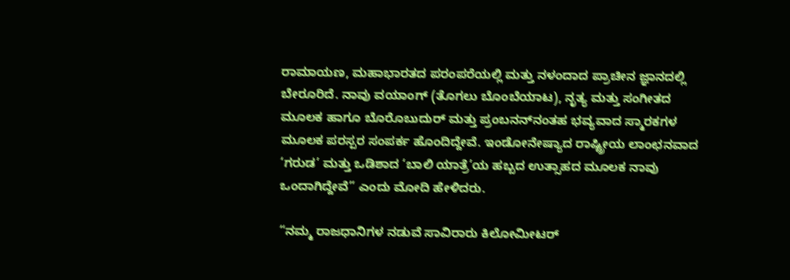ರಾಮಾಯಣ, ಮಹಾಭಾರತದ ಪರಂಪರೆಯಲ್ಲಿ ಮತ್ತು ನಳಂದಾದ ಪ್ರಾಚೀನ ಜ್ಞಾನದಲ್ಲಿ ಬೇರೂರಿದೆ. ನಾವು ವಯಾಂಗ್ (ತೊಗಲು ಬೊಂಬೆಯಾಟ), ನೃತ್ಯ ಮತ್ತು ಸಂಗೀತದ ಮೂಲಕ ಹಾಗೂ ಬೊರೊಬುದುರ್ ಮತ್ತು ಪ್ರಂಬನನ್‌ನಂತಹ ಭವ್ಯವಾದ ಸ್ಮಾರಕಗಳ ಮೂಲಕ ಪರಸ್ಪರ ಸಂಪರ್ಕ ಹೊಂದಿದ್ದೇವೆ. ಇಂಡೋನೇಷ್ಯಾದ ರಾಷ್ಟ್ರೀಯ ಲಾಂಛನವಾದ ‘ಗರುಡ’ ಮತ್ತು ಒಡಿಶಾದ ‘ಬಾಲಿ ಯಾತ್ರೆ’ಯ ಹಬ್ಬದ ಉತ್ಸಾಹದ ಮೂಲಕ ನಾವು ಒಂದಾಗಿದ್ದೇವೆ” ಎಂದು ಮೋದಿ ಹೇಳಿದರು.

“ನಮ್ಮ ರಾಜಧಾನಿಗಳ ನಡುವೆ ಸಾವಿರಾರು ಕಿಲೋಮೀಟರ್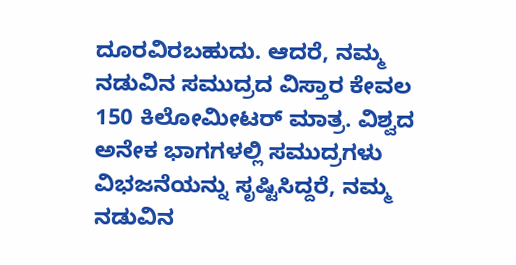ದೂರವಿರಬಹುದು. ಆದರೆ, ನಮ್ಮ ನಡುವಿನ ಸಮುದ್ರದ ವಿಸ್ತಾರ ಕೇವಲ 150 ಕಿಲೋಮೀಟರ್ ಮಾತ್ರ. ವಿಶ್ವದ ಅನೇಕ ಭಾಗಗಳಲ್ಲಿ ಸಮುದ್ರಗಳು ವಿಭಜನೆಯನ್ನು ಸೃಷ್ಟಿಸಿದ್ದರೆ, ನಮ್ಮ ನಡುವಿನ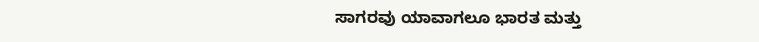ಸಾಗರವು ಯಾವಾಗಲೂ ಭಾರತ ಮತ್ತು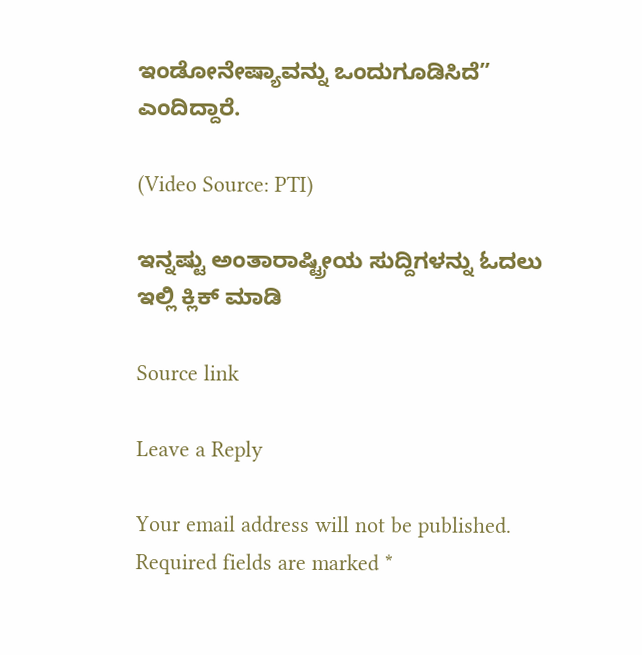ಇಂಡೋನೇಷ್ಯಾವನ್ನು ಒಂದುಗೂಡಿಸಿದೆ” ಎಂದಿದ್ದಾರೆ.

(Video Source: PTI)

ಇನ್ನಷ್ಟು ಅಂತಾರಾಷ್ಟ್ರೀಯ ಸುದ್ದಿಗಳನ್ನು ಓದಲು ಇಲ್ಲಿ ಕ್ಲಿಕ್ ಮಾಡಿ

Source link

Leave a Reply

Your email address will not be published. Required fields are marked *